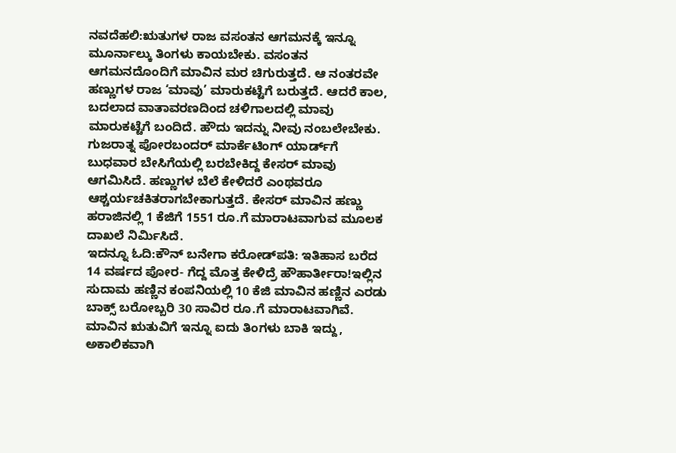ನವದೆಹಲಿ:ಋತುಗಳ ರಾಜ ವಸಂತನ ಆಗಮನಕ್ಕೆ ಇನ್ನೂ ಮೂರ್ನಾಲ್ಕು ತಿಂಗಳು ಕಾಯಬೇಕು. ವಸಂತನ ಆಗಮನದೊಂದಿಗೆ ಮಾವಿನ ಮರ ಚಿಗುರುತ್ತದೆ. ಆ ನಂತರವೇ ಹಣ್ಣುಗಳ ರಾಜ ‘ಮಾವು’ ಮಾರುಕಟ್ಟೆಗೆ ಬರುತ್ತದೆ. ಆದರೆ ಕಾಲ, ಬದಲಾದ ವಾತಾವರಣದಿಂದ ಚಳಿಗಾಲದಲ್ಲಿ ಮಾವು ಮಾರುಕಟ್ಟೆಗೆ ಬಂದಿದೆ. ಹೌದು ಇದನ್ನು ನೀವು ನಂಬಲೇಬೇಕು. ಗುಜರಾತ್ನ ಪೋರಬಂದರ್ ಮಾರ್ಕೆಟಿಂಗ್ ಯಾರ್ಡ್‌ಗೆ ಬುಧವಾರ ಬೇಸಿಗೆಯಲ್ಲಿ ಬರಬೇಕಿದ್ದ ಕೇಸರ್ ಮಾವು ಆಗಮಿಸಿದೆ. ಹಣ್ಣುಗಳ ಬೆಲೆ ಕೇಳಿದರೆ ಎಂಥವರೂ ಆಶ್ಚರ್ಯಚಕಿತರಾಗಬೇಕಾಗುತ್ತದೆ. ಕೇಸರ್ ಮಾವಿನ ಹಣ್ಣು ಹರಾಜಿನಲ್ಲಿ 1 ಕೆಜಿಗೆ 1551 ರೂ.ಗೆ ಮಾರಾಟವಾಗುವ ಮೂಲಕ ದಾಖಲೆ ನಿರ್ಮಿಸಿದೆ.
ಇದನ್ನೂ ಓದಿ:ಕೌನ್ ಬನೇಗಾ ಕರೋಡ್‌ಪತಿ: ಇತಿಹಾಸ ಬರೆದ 14 ವರ್ಷದ ಪೋರ- ಗೆದ್ದ ಮೊತ್ತ ಕೇಳಿದ್ರೆ ಹೌಹಾರ್ತೀರಾ!ಇಲ್ಲಿನ ಸುದಾಮ ಹಣ್ಣಿನ ಕಂಪನಿಯಲ್ಲಿ 10 ಕೆಜಿ ಮಾವಿನ ಹಣ್ಣಿನ ಎರಡು ಬಾಕ್ಸ್ ಬರೋಬ್ಬರಿ 30 ಸಾವಿರ ರೂ.ಗೆ ಮಾರಾಟವಾಗಿವೆ. ಮಾವಿನ ಋತುವಿಗೆ ಇನ್ನೂ ಐದು ತಿಂಗಳು ಬಾಕಿ ಇದ್ದು, ಅಕಾಲಿಕವಾಗಿ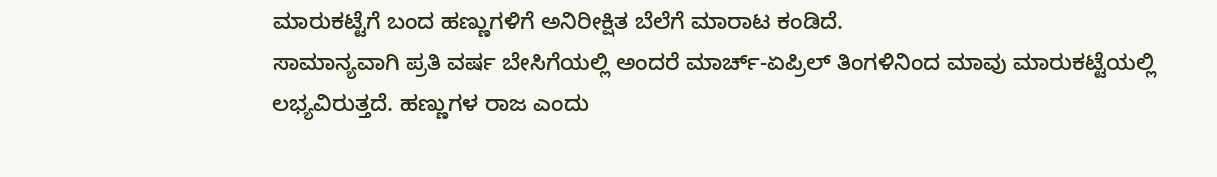ಮಾರುಕಟ್ಟೆಗೆ ಬಂದ ಹಣ್ಣುಗಳಿಗೆ ಅನಿರೀಕ್ಷಿತ ಬೆಲೆಗೆ ಮಾರಾಟ ಕಂಡಿದೆ.
ಸಾಮಾನ್ಯವಾಗಿ ಪ್ರತಿ ವರ್ಷ ಬೇಸಿಗೆಯಲ್ಲಿ ಅಂದರೆ ಮಾರ್ಚ್-ಏಪ್ರಿಲ್ ತಿಂಗಳಿನಿಂದ ಮಾವು ಮಾರುಕಟ್ಟೆಯಲ್ಲಿ ಲಭ್ಯವಿರುತ್ತದೆ. ಹಣ್ಣುಗಳ ರಾಜ ಎಂದು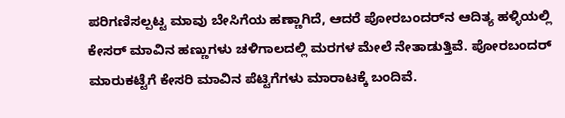ಪರಿಗಣಿಸಲ್ಪಟ್ಟ ಮಾವು ಬೇಸಿಗೆಯ ಹಣ್ಣಾಗಿದೆ, ಆದರೆ ಪೋರಬಂದರ್‌ನ ಆದಿತ್ಯ ಹಳ್ಳಿಯಲ್ಲಿ ಕೇಸರ್ ಮಾವಿನ ಹಣ್ಣುಗಳು ಚಳಿಗಾಲದಲ್ಲಿ ಮರಗಳ ಮೇಲೆ ನೇತಾಡುತ್ತಿವೆ. ಪೋರಬಂದರ್ ಮಾರುಕಟ್ಟೆಗೆ ಕೇಸರಿ ಮಾವಿನ ಪೆಟ್ಟಿಗೆಗಳು ಮಾರಾಟಕ್ಕೆ ಬಂದಿವೆ.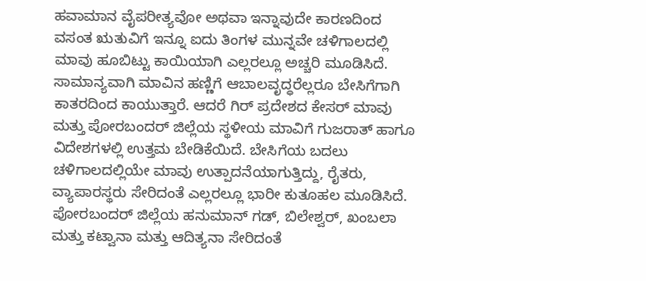ಹವಾಮಾನ ವೈಪರೀತ್ಯವೋ ಅಥವಾ ಇನ್ನಾವುದೇ ಕಾರಣದಿಂದ ವಸಂತ ಋತುವಿಗೆ ಇನ್ನೂ ಐದು ತಿಂಗಳ ಮುನ್ನವೇ ಚಳಿಗಾಲದಲ್ಲಿ ಮಾವು ಹೂಬಿಟ್ಟು ಕಾಯಿಯಾಗಿ ಎಲ್ಲರಲ್ಲೂ ಅಚ್ಚರಿ ಮೂಡಿಸಿದೆ.
ಸಾಮಾನ್ಯವಾಗಿ ಮಾವಿನ ಹಣ್ಣಿಗೆ ಆಬಾಲವೃದ್ಧರೆಲ್ಲರೂ ಬೇಸಿಗೆಗಾಗಿ ಕಾತರದಿಂದ ಕಾಯುತ್ತಾರೆ. ಆದರೆ ಗಿರ್ ಪ್ರದೇಶದ ಕೇಸರ್ ಮಾವು ಮತ್ತು ಪೋರಬಂದರ್ ಜಿಲ್ಲೆಯ ಸ್ಥಳೀಯ ಮಾವಿಗೆ ಗುಜರಾತ್ ಹಾಗೂ ವಿದೇಶಗಳಲ್ಲಿ ಉತ್ತಮ ಬೇಡಿಕೆಯಿದೆ. ಬೇಸಿಗೆಯ ಬದಲು ಚಳಿಗಾಲದಲ್ಲಿಯೇ ಮಾವು ಉತ್ಪಾದನೆಯಾಗುತ್ತಿದ್ದು, ರೈತರು, ವ್ಯಾಪಾರಸ್ಥರು ಸೇರಿದಂತೆ ಎಲ್ಲರಲ್ಲೂ ಭಾರೀ ಕುತೂಹಲ ಮೂಡಿಸಿದೆ.
ಪೋರಬಂದರ್ ಜಿಲ್ಲೆಯ ಹನುಮಾನ್ ಗಡ್, ಬಿಲೇಶ್ವರ್, ಖಂಬಲಾ ಮತ್ತು ಕಟ್ವಾನಾ ಮತ್ತು ಆದಿತ್ಯನಾ ಸೇರಿದಂತೆ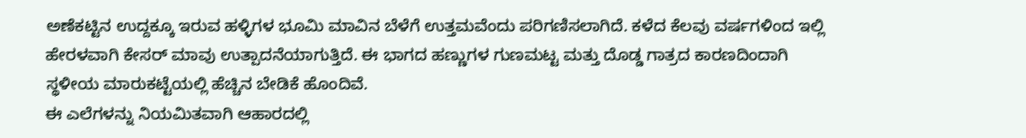ಅಣೆಕಟ್ಟಿನ ಉದ್ದಕ್ಕೂ ಇರುವ ಹಳ್ಳಿಗಳ ಭೂಮಿ ಮಾವಿನ ಬೆಳೆಗೆ ಉತ್ತಮವೆಂದು ಪರಿಗಣಿಸಲಾಗಿದೆ. ಕಳೆದ ಕೆಲವು ವರ್ಷಗಳಿಂದ ಇಲ್ಲಿ ಹೇರಳವಾಗಿ ಕೇಸರ್ ಮಾವು ಉತ್ಪಾದನೆಯಾಗುತ್ತಿದೆ. ಈ ಭಾಗದ ಹಣ್ಣುಗಳ ಗುಣಮಟ್ಟ ಮತ್ತು ದೊಡ್ಡ ಗಾತ್ರದ ಕಾರಣದಿಂದಾಗಿ ಸ್ಥಳೀಯ ಮಾರುಕಟ್ಟೆಯಲ್ಲಿ ಹೆಚ್ಚಿನ ಬೇಡಿಕೆ ಹೊಂದಿವೆ.
ಈ ಎಲೆಗಳನ್ನು ನಿಯಮಿತವಾಗಿ ಆಹಾರದಲ್ಲಿ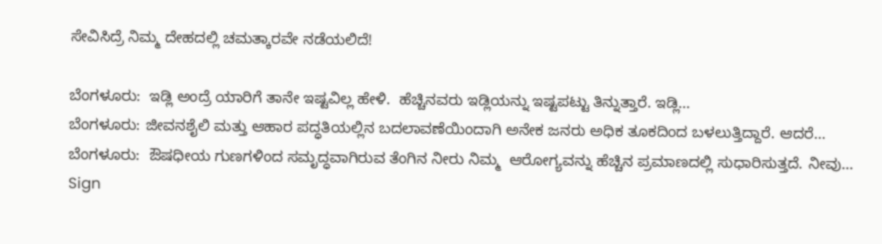ಸೇವಿಸಿದ್ರೆ ನಿಮ್ಮ ದೇಹದಲ್ಲಿ ಚಮತ್ಕಾರವೇ ನಡೆಯಲಿದೆ!

ಬೆಂಗಳೂರು:  ಇಡ್ಲಿ ಅಂದ್ರೆ ಯಾರಿಗೆ ತಾನೇ ಇಷ್ಟವಿಲ್ಲ ಹೇಳಿ.  ಹೆಚ್ಚಿನವರು ಇಡ್ಲಿಯನ್ನು ಇಷ್ಟಪಟ್ಟು ತಿನ್ನುತ್ತಾರೆ. ಇಡ್ಲಿ…
ಬೆಂಗಳೂರು: ಜೀವನಶೈಲಿ ಮತ್ತು ಆಹಾರ ಪದ್ಧತಿಯಲ್ಲಿನ ಬದಲಾವಣೆಯಿಂದಾಗಿ ಅನೇಕ ಜನರು ಅಧಿಕ ತೂಕದಿಂದ ಬಳಲುತ್ತಿದ್ದಾರೆ. ಆದರೆ…
ಬೆಂಗಳೂರು:  ಔಷಧೀಯ ಗುಣಗಳಿಂದ ಸಮೃದ್ಧವಾಗಿರುವ ತೆಂಗಿನ ನೀರು ನಿಮ್ಮ  ಆರೋಗ್ಯವನ್ನು ಹೆಚ್ಚಿನ ಪ್ರಮಾಣದಲ್ಲಿ ಸುಧಾರಿಸುತ್ತದೆ. ನೀವು…
Sign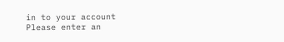in to your account
Please enter an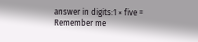answer in digits:1 × five =
Remember me